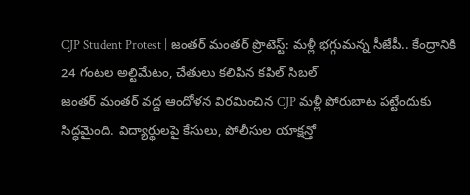CJP Student Protest | జంతర్ మంతర్ ప్రొటెస్ట్: మళ్లీ భగ్గుమన్న సీజేపీ.. కేంద్రానికి 24 గంటల అల్టిమేటం, చేతులు కలిపిన కపిల్ సిబల్
జంతర్ మంతర్ వద్ద ఆందోళన విరమించిన CJP మళ్లీ పోరుబాట పట్టేందుకు సిద్ధమైంది. విద్యార్థులపై కేసులు, పోలీసుల యాక్షన్తో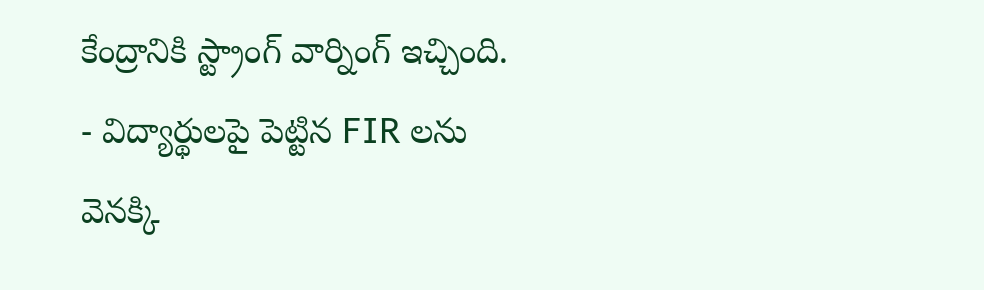కేంద్రానికి స్ట్రాంగ్ వార్నింగ్ ఇచ్చింది.
- విద్యార్థులపై పెట్టిన FIR లను వెనక్కి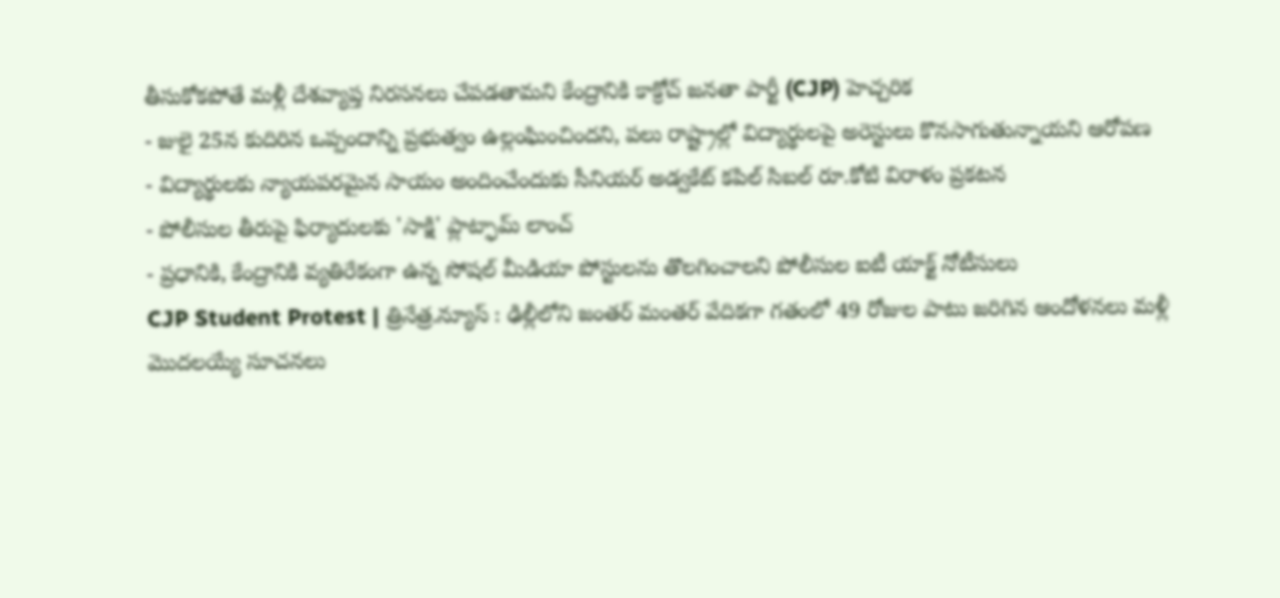తీసుకోకపోతే మళ్లీ దేశవ్యాప్త నిరసనలు చేపడతామని కేంద్రానికి కాక్రోచ్ జనతా పార్టీ (CJP) హెచ్చరిక
- జులై 25న కుదిరిన ఒప్పందాన్ని ప్రభుత్వం ఉల్లంఘించిందని, పలు రాష్ట్రాల్లో విద్యార్థులపై అరెస్టులు కొనసాగుతున్నాయని ఆరోపణ
- విద్యార్థులకు న్యాయపరమైన సాయం అందించేందుకు సీనియర్ అడ్వకేట్ కపిల్ సిబల్ రూ.కోటి విరాళం ప్రకటన
- పోలీసుల తీరుపై ఫిర్యాదులకు 'సాక్షి' ప్లాట్ఫామ్ లాంచ్
- ప్రధానికి, కేంద్రానికి వ్యతిరేకంగా ఉన్న సోషల్ మీడియా పోస్టులను తొలగించాలని పోలీసుల ఐటీ యాక్ట్ నోటీసులు
CJP Student Protest | త్రినేత్ర.న్యూస్ : ఢిల్లీలోని జంతర్ మంతర్ వేదికగా గతంలో 49 రోజుల పాటు జరిగిన ఆందోళనలు మళ్లీ మొదలయ్యే సూచనలు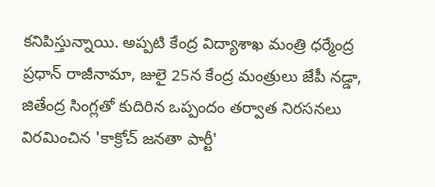కనిపిస్తున్నాయి. అప్పటి కేంద్ర విద్యాశాఖ మంత్రి ధర్మేంద్ర ప్రధాన్ రాజీనామా, జులై 25న కేంద్ర మంత్రులు జేపీ నడ్డా, జితేంద్ర సింగ్లతో కుదిరిన ఒప్పందం తర్వాత నిరసనలు విరమించిన 'కాక్రోచ్ జనతా పార్టీ'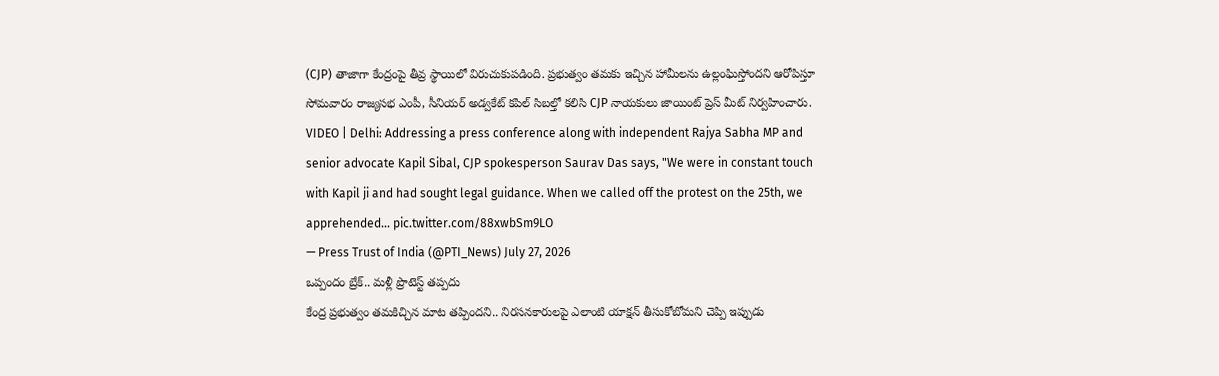(CJP) తాజాగా కేంద్రంపై తీవ్ర స్థాయిలో విరుచుకుపడింది. ప్రభుత్వం తమకు ఇచ్చిన హామీలను ఉల్లంఘిస్తోందని ఆరోపిస్తూ సోమవారం రాజ్యసభ ఎంపీ, సీనియర్ అడ్వకేట్ కపిల్ సిబల్తో కలిసి CJP నాయకులు జాయింట్ ప్రెస్ మీట్ నిర్వహించారు.
VIDEO | Delhi: Addressing a press conference along with independent Rajya Sabha MP and senior advocate Kapil Sibal, CJP spokesperson Saurav Das says, "We were in constant touch with Kapil ji and had sought legal guidance. When we called off the protest on the 25th, we apprehended… pic.twitter.com/88xwbSm9LO
— Press Trust of India (@PTI_News) July 27, 2026
ఒప్పందం బ్రేక్.. మళ్లీ ప్రొటెస్ట్ తప్పదు
కేంద్ర ప్రభుత్వం తమకిచ్చిన మాట తప్పిందని.. నిరసనకారులపై ఎలాంటి యాక్షన్ తీసుకోబోమని చెప్పి ఇప్పుడు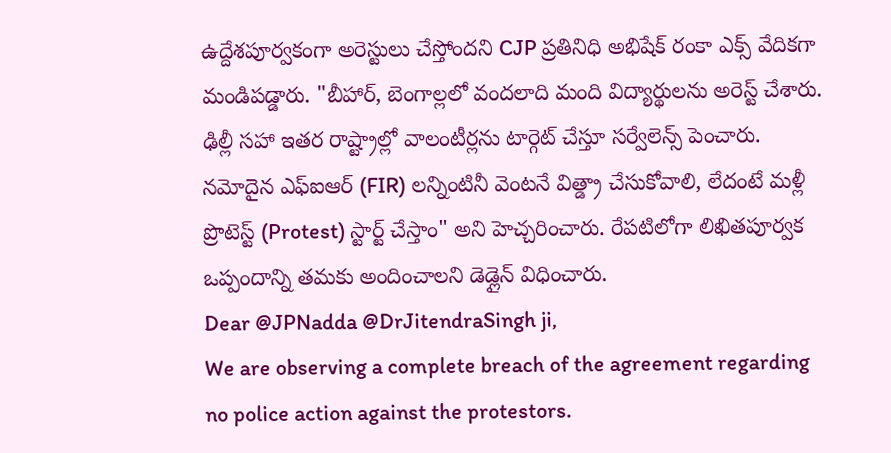ఉద్దేశపూర్వకంగా అరెస్టులు చేస్తోందని CJP ప్రతినిధి అభిషేక్ రంకా ఎక్స్ వేదికగా మండిపడ్డారు. "బీహార్, బెంగాల్లలో వందలాది మంది విద్యార్థులను అరెస్ట్ చేశారు. ఢిల్లీ సహా ఇతర రాష్ట్రాల్లో వాలంటీర్లను టార్గెట్ చేస్తూ సర్వేలెన్స్ పెంచారు. నమోదైన ఎఫ్ఐఆర్ (FIR) లన్నింటినీ వెంటనే విత్డ్రా చేసుకోవాలి, లేదంటే మళ్లీ ప్రొటెస్ట్ (Protest) స్టార్ట్ చేస్తాం" అని హెచ్చరించారు. రేపటిలోగా లిఖితపూర్వక ఒప్పందాన్ని తమకు అందించాలని డెడ్లైన్ విధించారు.
Dear @JPNadda @DrJitendraSingh ji,
We are observing a complete breach of the agreement regarding no police action against the protestors.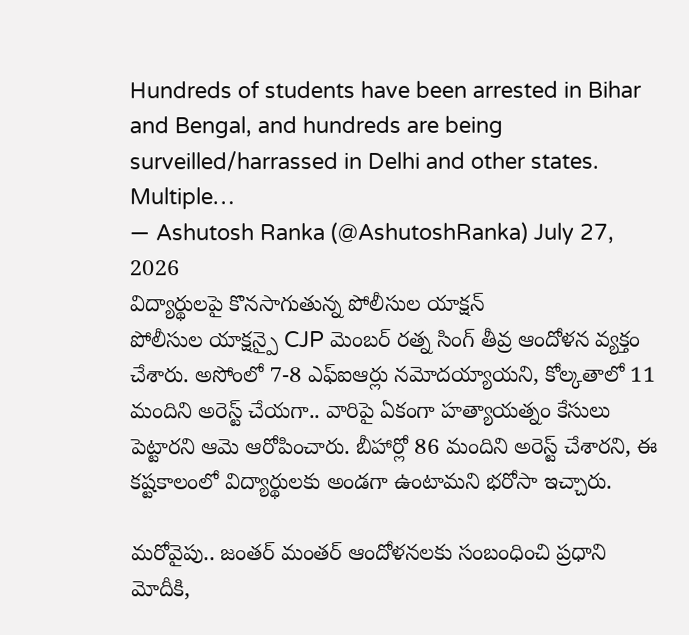Hundreds of students have been arrested in Bihar and Bengal, and hundreds are being surveilled/harrassed in Delhi and other states. Multiple…
— Ashutosh Ranka (@AshutoshRanka) July 27, 2026
విద్యార్థులపై కొనసాగుతున్న పోలీసుల యాక్షన్
పోలీసుల యాక్షన్పై CJP మెంబర్ రత్న సింగ్ తీవ్ర ఆందోళన వ్యక్తం చేశారు. అసోంలో 7-8 ఎఫ్ఐఆర్లు నమోదయ్యాయని, కోల్కతాలో 11 మందిని అరెస్ట్ చేయగా.. వారిపై ఏకంగా హత్యాయత్నం కేసులు పెట్టారని ఆమె ఆరోపించారు. బీహార్లో 86 మందిని అరెస్ట్ చేశారని, ఈ కష్టకాలంలో విద్యార్థులకు అండగా ఉంటామని భరోసా ఇచ్చారు.

మరోవైపు.. జంతర్ మంతర్ ఆందోళనలకు సంబంధించి ప్రధాని మోదీకి,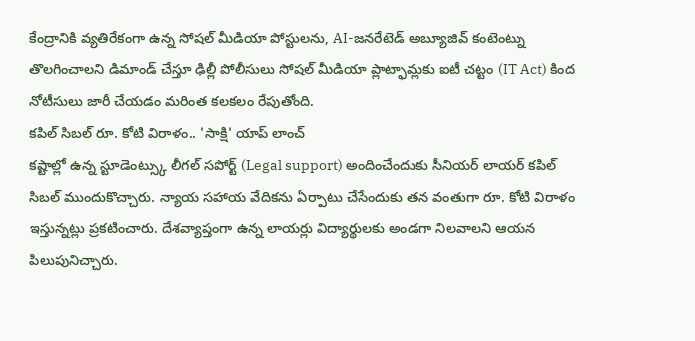కేంద్రానికి వ్యతిరేకంగా ఉన్న సోషల్ మీడియా పోస్టులను, AI-జనరేటెడ్ అబ్యూజివ్ కంటెంట్ను తొలగించాలని డిమాండ్ చేస్తూ ఢిల్లీ పోలీసులు సోషల్ మీడియా ప్లాట్ఫామ్లకు ఐటీ చట్టం (IT Act) కింద నోటీసులు జారీ చేయడం మరింత కలకలం రేపుతోంది.
కపిల్ సిబల్ రూ. కోటి విరాళం.. 'సాక్షి' యాప్ లాంచ్
కష్టాల్లో ఉన్న స్టూడెంట్స్కు లీగల్ సపోర్ట్ (Legal support) అందించేందుకు సీనియర్ లాయర్ కపిల్ సిబల్ ముందుకొచ్చారు. న్యాయ సహాయ వేదికను ఏర్పాటు చేసేందుకు తన వంతుగా రూ. కోటి విరాళం ఇస్తున్నట్లు ప్రకటించారు. దేశవ్యాప్తంగా ఉన్న లాయర్లు విద్యార్థులకు అండగా నిలవాలని ఆయన పిలుపునిచ్చారు.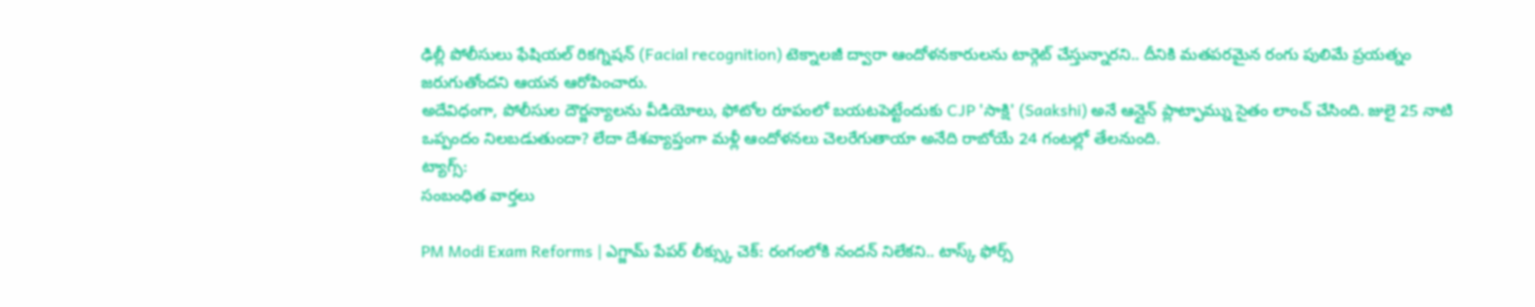ఢిల్లీ పోలీసులు ఫేషియల్ రికగ్నిషన్ (Facial recognition) టెక్నాలజీ ద్వారా ఆందోళనకారులను టార్గెట్ చేస్తున్నారని.. దీనికి మతపరమైన రంగు పులిమే ప్రయత్నం జరుగుతోందని ఆయన ఆరోపించారు.
అదేవిధంగా, పోలీసుల దౌర్జన్యాలను వీడియోలు, ఫోటోల రూపంలో బయటపెట్టేందుకు CJP 'సాక్షి' (Saakshi) అనే ఆన్లైన్ ప్లాట్ఫామ్ను సైతం లాంచ్ చేసింది. జులై 25 నాటి ఒప్పందం నిలబడుతుందా? లేదా దేశవ్యాప్తంగా మళ్లీ ఆందోళనలు చెలరేగుతాయా అనేది రాబోయే 24 గంటల్లో తేలనుంది.
ట్యాగ్స్:
సంబంధిత వార్తలు

PM Modi Exam Reforms | ఎగ్జామ్ పేపర్ లీక్స్కు చెక్: రంగంలోకి నందన్ నిలేకని.. టాస్క్ ఫోర్స్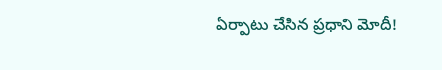ఏర్పాటు చేసిన ప్రధాని మోదీ!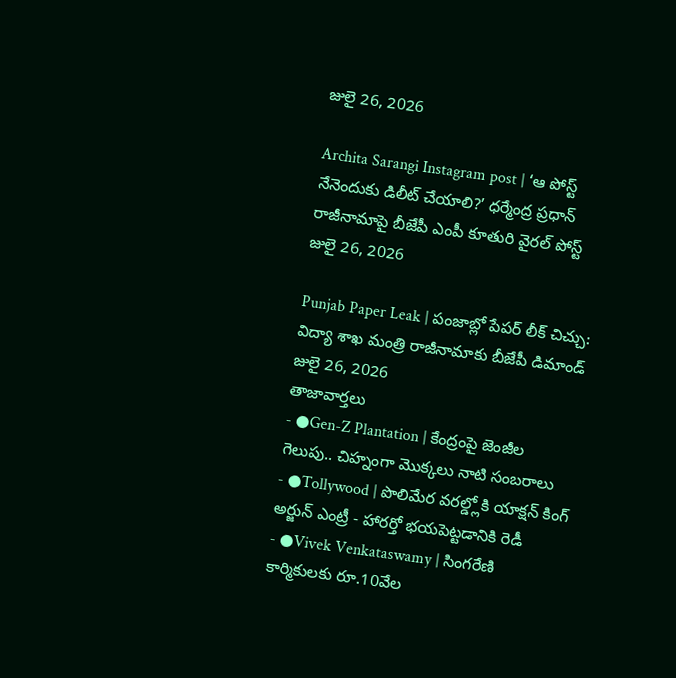జులై 26, 2026

Archita Sarangi Instagram post | ‘ఆ పోస్ట్ నేనెందుకు డిలీట్ చేయాలి?’ ధర్మేంద్ర ప్రధాన్ రాజీనామాపై బీజేపీ ఎంపీ కూతురి వైరల్ పోస్ట్
జులై 26, 2026

Punjab Paper Leak | పంజాబ్లో పేపర్ లీక్ చిచ్చు: విద్యా శాఖ మంత్రి రాజీనామాకు బీజేపీ డిమాండ్
జులై 26, 2026
తాజావార్తలు
- ●Gen-Z Plantation | కేంద్రంపై జెంజీల గెలుపు.. చిహ్నంగా మొక్కలు నాటి సంబరాలు
- ●Tollywood | పొలిమేర వరల్డ్లోకి యాక్షన్ కింగ్ అర్జున్ ఎంట్రీ - హారర్తో భయపెట్టడానికి రెడీ
- ●Vivek Venkataswamy | సింగరేణి కార్మికులకు రూ.10వేల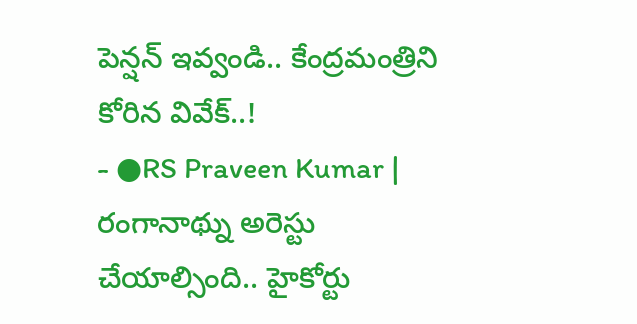పెన్షన్ ఇవ్వండి.. కేంద్రమంత్రిని కోరిన వివేక్..!
- ●RS Praveen Kumar | రంగానాథ్ను అరెస్టు చేయాల్సింది.. హైకోర్టు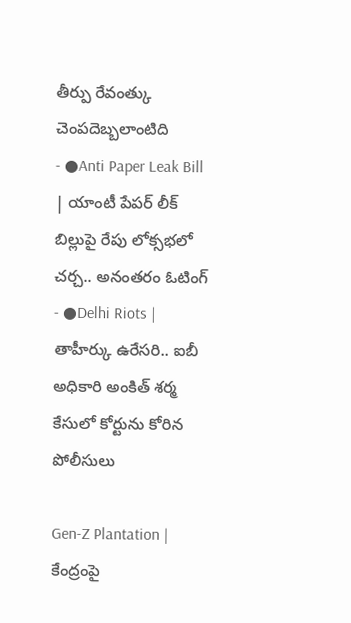తీర్పు రేవంత్కు చెంపదెబ్బలాంటిది
- ●Anti Paper Leak Bill | యాంటీ పేపర్ లీక్ బిల్లుపై రేపు లోక్సభలో చర్చ.. అనంతరం ఓటింగ్
- ●Delhi Riots | తాహీర్కు ఉరేసరి.. ఐబీ అధికారి అంకిత్ శర్మ కేసులో కోర్టును కోరిన పోలీసులు

Gen-Z Plantation | కేంద్రంపై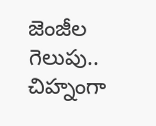జెంజీల గెలుపు.. చిహ్నంగా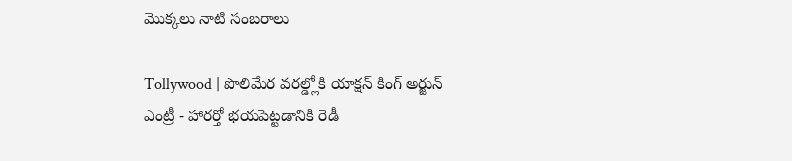మొక్కలు నాటి సంబరాలు

Tollywood | పొలిమేర వరల్డ్లోకి యాక్షన్ కింగ్ అర్జున్ ఎంట్రీ - హారర్తో భయపెట్టడానికి రెడీ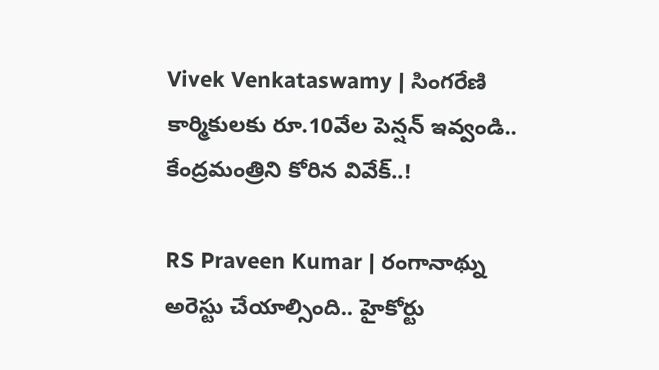Vivek Venkataswamy | సింగరేణి కార్మికులకు రూ.10వేల పెన్షన్ ఇవ్వండి.. కేంద్రమంత్రిని కోరిన వివేక్..!

RS Praveen Kumar | రంగానాథ్ను అరెస్టు చేయాల్సింది.. హైకోర్టు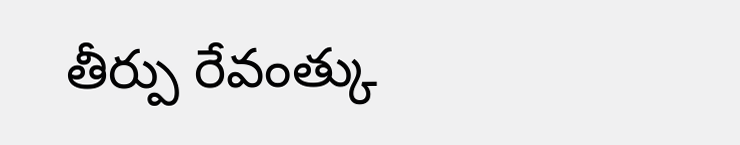తీర్పు రేవంత్కు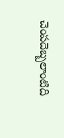చెంపదెబ్బలాంటిది